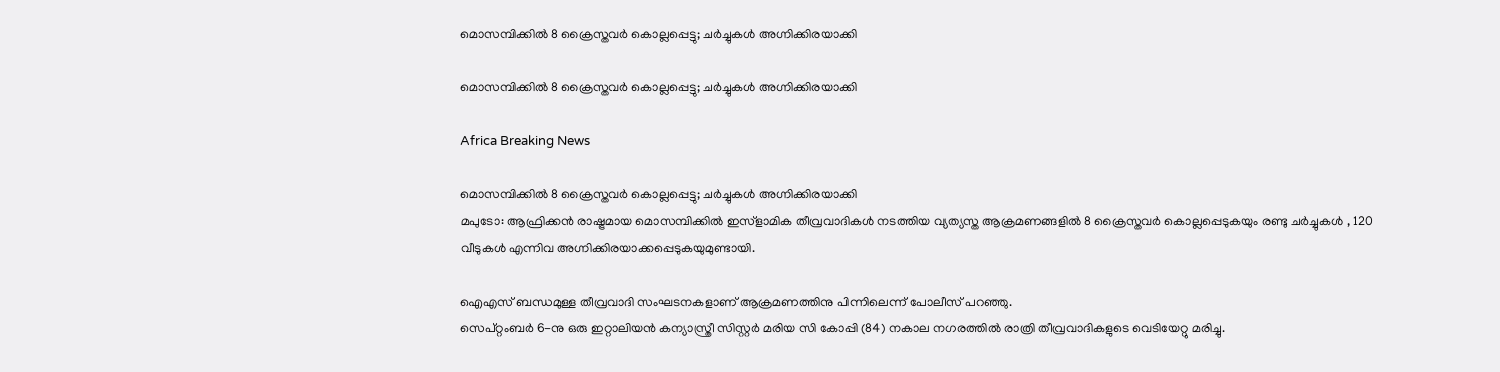മൊസമ്പിക്കില്‍ 8 ക്രൈസ്തവര്‍ കൊല്ലപ്പെട്ടു; ചര്‍ച്ചുകള്‍ അഗ്നിക്കിരയാക്കി

മൊസമ്പിക്കില്‍ 8 ക്രൈസ്തവര്‍ കൊല്ലപ്പെട്ടു; ചര്‍ച്ചുകള്‍ അഗ്നിക്കിരയാക്കി

Africa Breaking News

മൊസമ്പിക്കില്‍ 8 ക്രൈസ്തവര്‍ കൊല്ലപ്പെട്ടു; ചര്‍ച്ചുകള്‍ അഗ്നിക്കിരയാക്കി
മപുടോ: ആഫ്രിക്കന്‍ രാഷ്ട്രമായ മൊസമ്പിക്കില്‍ ഇസ്ളാമിക തീവ്രവാദികള്‍ നടത്തിയ വ്യത്യസ്ത ആക്രമണങ്ങളില്‍ 8 ക്രൈസ്തവര്‍ കൊല്ലപ്പെടുകയും രണ്ടു ചര്‍ച്ചുകള്‍ ‍, 120 വീടുകള്‍ എന്നിവ അഗ്നിക്കിരയാക്കപ്പെടുകയുമുണ്ടായി.

ഐഎസ് ബന്ധമുള്ള തീവ്രവാദി സംഘടനകളാണ് ആക്രമണത്തിനു പിന്നിലെന്ന് പോലീസ് പറഞ്ഞു.
സെപ്റ്റംബര്‍ 6-നു ഒരു ഇറ്റാലിയന്‍ കന്യാസ്ത്രീ സിസ്റ്റര്‍ മരിയ സി കോപ്പി (84) നകാല നഗരത്തില്‍ രാത്രി തീവ്രവാദികളുടെ വെടിയേറ്റു മരിച്ചു.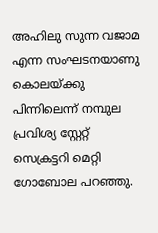അഹിലു സുന്ന വജാമ എന്ന സംഘടനയാണു കൊലയ്ക്കു പിന്നിലെന്ന് നമ്പുല പ്രവിശ്യ സ്റ്റേറ്റ് സെക്രട്ടറി മെറ്റി ഗോബോല പറഞ്ഞു.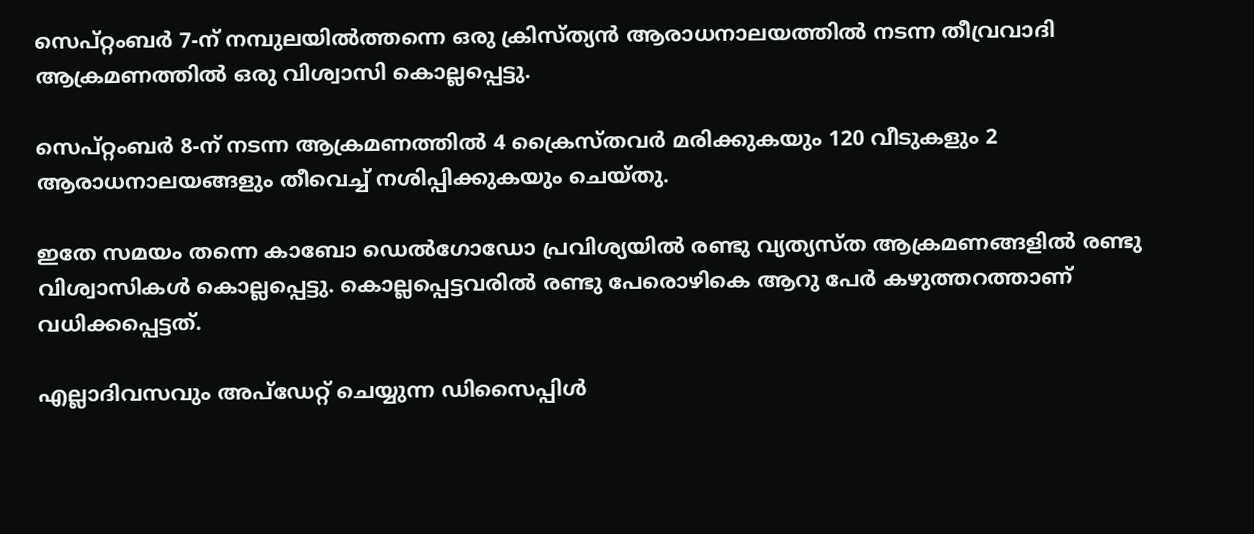സെപ്റ്റംബര്‍ 7-ന് നമ്പുലയില്‍ത്തന്നെ ഒരു ക്രിസ്ത്യന്‍ ആരാധനാലയത്തില്‍ നടന്ന തീവ്രവാദി ആക്രമണത്തില്‍ ഒരു വിശ്വാസി കൊല്ലപ്പെട്ടു.

സെപ്റ്റംബര്‍ 8-ന് നടന്ന ആക്രമണത്തില്‍ 4 ക്രൈസ്തവര്‍ മരിക്കുകയും 120 വീടുകളും 2 ആരാധനാലയങ്ങളും തീവെച്ച് നശിപ്പിക്കുകയും ചെയ്തു.

ഇതേ സമയം തന്നെ കാബോ ഡെല്‍ഗോഡോ പ്രവിശ്യയില്‍ രണ്ടു വ്യത്യസ്ത ആക്രമണങ്ങളില്‍ രണ്ടു വിശ്വാസികള്‍ കൊല്ലപ്പെട്ടു. കൊല്ലപ്പെട്ടവരില്‍ രണ്ടു പേരൊഴികെ ആറു പേര്‍ കഴുത്തറത്താണ് വധിക്കപ്പെട്ടത്.

എല്ലാദിവസവും അപ്ഡേറ്റ് ചെയ്യുന്ന ഡിസൈപ്പിൾ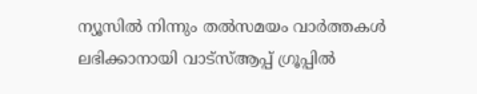ന്യൂസിൽ നിന്നും തൽസമയം വാർത്തകൾ ലഭിക്കാനായി വാട്സ്ആപ്പ് ഗ്രൂപ്പിൽ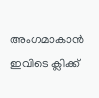അംഗമാകാൻ ഇവിടെ ക്ലിക്ക്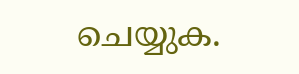ചെയ്യുക.